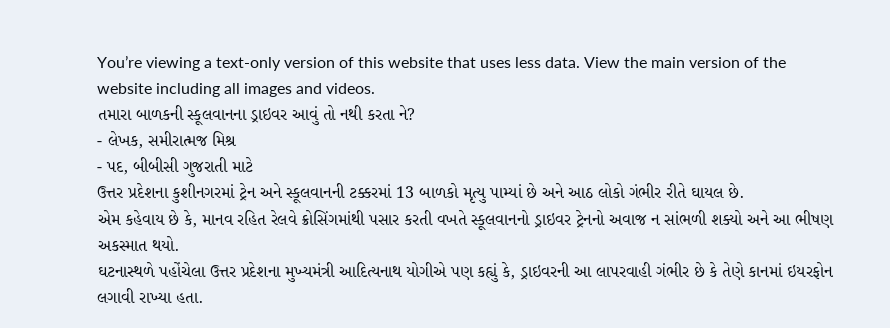You’re viewing a text-only version of this website that uses less data. View the main version of the website including all images and videos.
તમારા બાળકની સ્કૂલવાનના ડ્રાઇવર આવું તો નથી કરતા ને?
- લેખક, સમીરાત્મજ મિશ્ર
- પદ, બીબીસી ગુજરાતી માટે
ઉત્તર પ્રદેશના કુશીનગરમાં ટ્રેન અને સ્કૂલવાનની ટક્કરમાં 13 બાળકો મૃત્યુ પામ્યાં છે અને આઠ લોકો ગંભીર રીતે ઘાયલ છે.
એમ કહેવાય છે કે, માનવ રહિત રેલવે ક્રોસિંગમાંથી પસાર કરતી વખતે સ્કૂલવાનનો ડ્રાઇવર ટ્રેનનો અવાજ ન સાંભળી શક્યો અને આ ભીષણ અકસ્માત થયો.
ઘટનાસ્થળે પહોંચેલા ઉત્તર પ્રદેશના મુખ્યમંત્રી આદિત્યનાથ યોગીએ પણ કહ્યું કે, ડ્રાઇવરની આ લાપરવાહી ગંભીર છે કે તેણે કાનમાં ઇયરફોન લગાવી રાખ્યા હતા.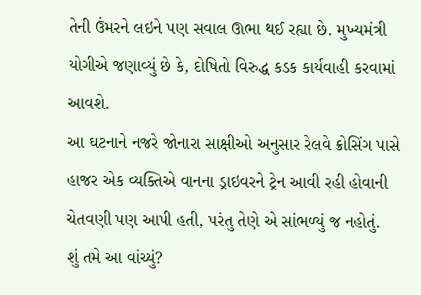તેની ઉંમરને લઇને પણ સવાલ ઊભા થઈ રહ્યા છે. મુખ્યમંત્રી યોગીએ જણાવ્યું છે કે, દોષિતો વિરુદ્ધ કડક કાર્યવાહી કરવામાં આવશે.
આ ઘટનાને નજરે જોનારા સાક્ષીઓ અનુસાર રેલવે ક્રોસિંગ પાસે હાજર એક વ્યક્તિએ વાનના ડ્રાઇવરને ટ્રેન આવી રહી હોવાની ચેતવણી પણ આપી હતી, પરંતુ તેણે એ સાંભળ્યું જ નહોતું.
શું તમે આ વાંચ્યું?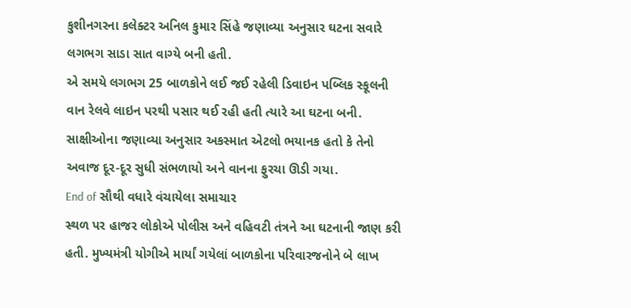કુશીનગરના કલેક્ટર અનિલ કુમાર સિંહે જણાવ્યા અનુસાર ઘટના સવારે લગભગ સાડા સાત વાગ્યે બની હતી.
એ સમયે લગભગ 25 બાળકોને લઈ જઈ રહેલી ડિવાઇન પબ્લિક સ્કૂલની વાન રેલવે લાઇન પરથી પસાર થઈ રહી હતી ત્યારે આ ઘટના બની.
સાક્ષીઓના જણાવ્યા અનુસાર અકસ્માત એટલો ભયાનક હતો કે તેનો અવાજ દૂર-દૂર સુધી સંભળાયો અને વાનના ફુરચા ઊડી ગયા.
End of સૌથી વધારે વંચાયેલા સમાચાર
સ્થળ પર હાજર લોકોએ પોલીસ અને વહિવટી તંત્રને આ ઘટનાની જાણ કરી હતી. મુખ્યમંત્રી યોગીએ માર્યાં ગયેલાં બાળકોના પરિવારજનોને બે લાખ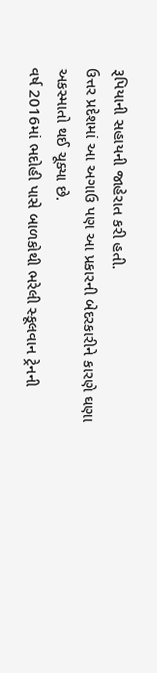રૂપિયાની સહાયની જાહેરાત કરી હતી.
ઉત્તર પ્રદેશમાં આ અગાઉ પણ આ પ્રકારની બેદરકારીને કારણે ઘણા અકસ્માતો થઈ ચૂક્યા છે.
વર્ષ 2016માં ભદોહી પાસે બાળકોથી ભરેલી સ્કૂલવાન ટ્રેનની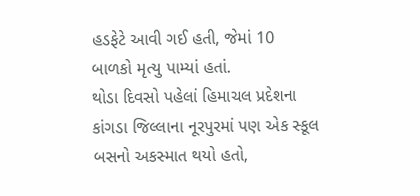હડફેટે આવી ગઈ હતી, જેમાં 10 બાળકો મૃત્યુ પામ્યાં હતાં.
થોડા દિવસો પહેલાં હિમાચલ પ્રદેશના કાંગડા જિલ્લાના નૂરપુરમાં પણ એક સ્કૂલ બસનો અકસ્માત થયો હતો,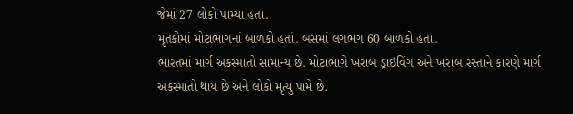જેમાં 27 લોકો પામ્યા હતા.
મૃતકોમાં મોટાભાગનાં બાળકો હતાં. બસમાં લગભગ 60 બાળકો હતા.
ભારતમાં માર્ગ અકસ્માતો સામાન્ય છે. મોટાભાગે ખરાબ ડ્રાઇવિંગ અને ખરાબ રસ્તાને કારણે માર્ગ અકસ્માતો થાય છે અને લોકો મૃત્યુ પામે છે.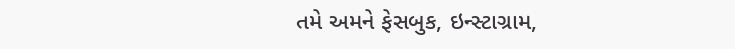તમે અમને ફેસબુક, ઇન્સ્ટાગ્રામ,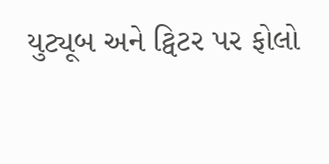યુટ્યૂબ અને ટ્વિટર પર ફોલો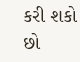કરી શકો છો